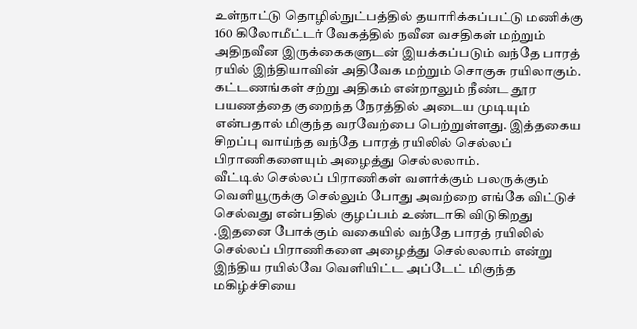உள்நாட்டு தொழில்நுட்பத்தில் தயாரிக்கப்பட்டு மணிக்கு 160 கிலோமீட்டர் வேகத்தில் நவீன வசதிகள் மற்றும் அதிநவீன இருக்கைகளுடன் இயக்கப்படும் வந்தே பாரத் ரயில் இந்தியாவின் அதிவேக மற்றும் சொகுசு ரயிலாகும். கட்டணங்கள் சற்று அதிகம் என்றாலும் நீண்ட தூர பயணத்தை குறைந்த நேரத்தில் அடைய முடியும் என்பதால் மிகுந்த வரவேற்பை பெற்றுள்ளது. இத்தகைய சிறப்பு வாய்ந்த வந்தே பாரத் ரயிலில் செல்லப் பிராணிகளையும் அழைத்து செல்லலாம்.
வீட்டில் செல்லப் பிராணிகள் வளர்க்கும் பலருக்கும் வெளியூருக்கு செல்லும் போது அவற்றை எங்கே விட்டுச் செல்வது என்பதில் குழப்பம் உண்டாகி விடுகிறது .இதனை போக்கும் வகையில் வந்தே பாரத் ரயிலில் செல்லப் பிராணிகளை அழைத்து செல்லலாம் என்று இந்திய ரயில்வே வெளியிட்ட அப்டேட் மிகுந்த மகிழ்ச்சியை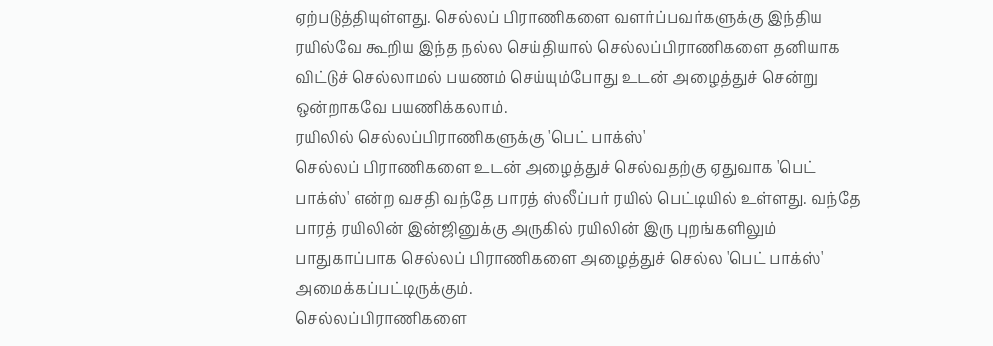ஏற்படுத்தியுள்ளது. செல்லப் பிராணிகளை வளர்ப்பவர்களுக்கு இந்திய ரயில்வே கூறிய இந்த நல்ல செய்தியால் செல்லப்பிராணிகளை தனியாக விட்டுச் செல்லாமல் பயணம் செய்யும்போது உடன் அழைத்துச் சென்று ஒன்றாகவே பயணிக்கலாம்.
ரயிலில் செல்லப்பிராணிகளுக்கு 'பெட் பாக்ஸ்'
செல்லப் பிராணிகளை உடன் அழைத்துச் செல்வதற்கு ஏதுவாக 'பெட் பாக்ஸ்' என்ற வசதி வந்தே பாரத் ஸ்லீப்பர் ரயில் பெட்டியில் உள்ளது. வந்தே பாரத் ரயிலின் இன்ஜினுக்கு அருகில் ரயிலின் இரு புறங்களிலும் பாதுகாப்பாக செல்லப் பிராணிகளை அழைத்துச் செல்ல 'பெட் பாக்ஸ்' அமைக்கப்பட்டிருக்கும்.
செல்லப்பிராணிகளை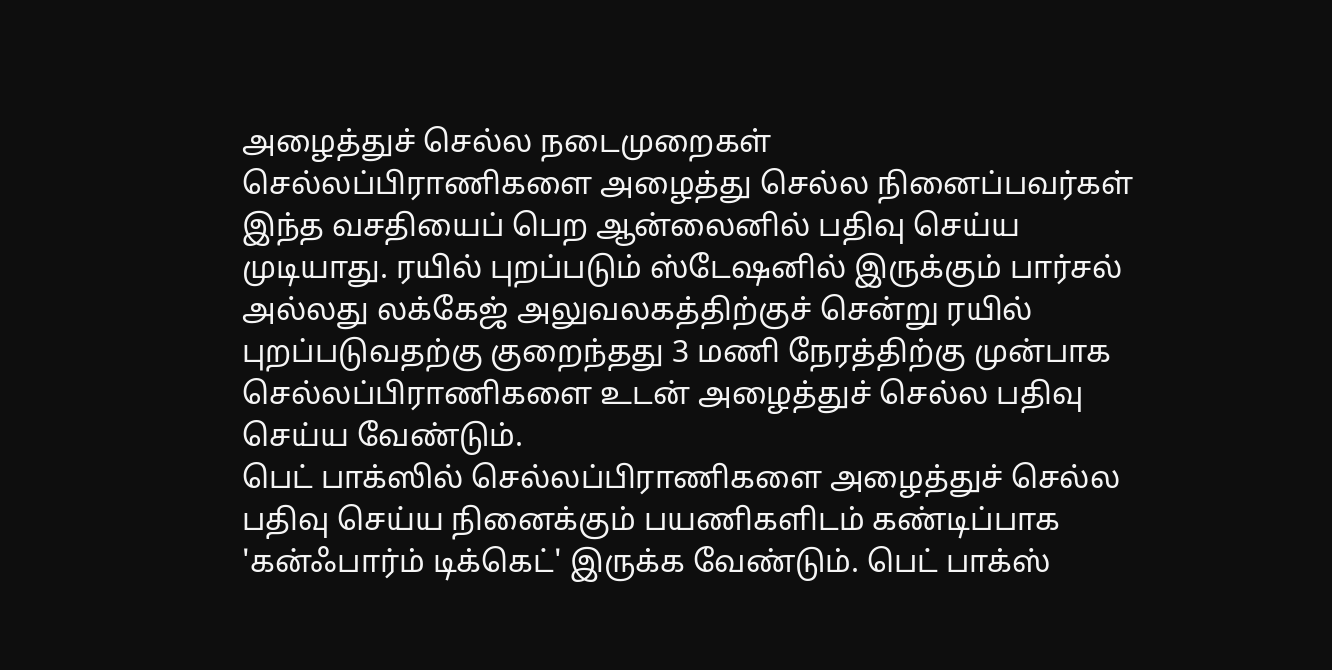அழைத்துச் செல்ல நடைமுறைகள்
செல்லப்பிராணிகளை அழைத்து செல்ல நினைப்பவர்கள் இந்த வசதியைப் பெற ஆன்லைனில் பதிவு செய்ய முடியாது. ரயில் புறப்படும் ஸ்டேஷனில் இருக்கும் பார்சல் அல்லது லக்கேஜ் அலுவலகத்திற்குச் சென்று ரயில் புறப்படுவதற்கு குறைந்தது 3 மணி நேரத்திற்கு முன்பாக செல்லப்பிராணிகளை உடன் அழைத்துச் செல்ல பதிவு செய்ய வேண்டும்.
பெட் பாக்ஸில் செல்லப்பிராணிகளை அழைத்துச் செல்ல பதிவு செய்ய நினைக்கும் பயணிகளிடம் கண்டிப்பாக 'கன்ஃபார்ம் டிக்கெட்' இருக்க வேண்டும். பெட் பாக்ஸ்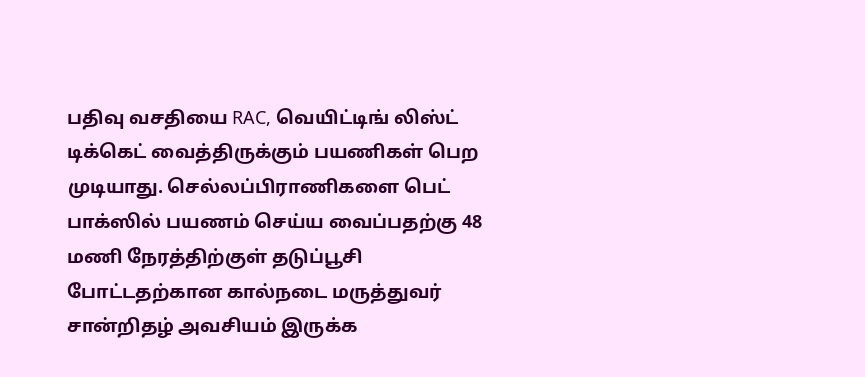பதிவு வசதியை RAC, வெயிட்டிங் லிஸ்ட் டிக்கெட் வைத்திருக்கும் பயணிகள் பெற முடியாது. செல்லப்பிராணிகளை பெட் பாக்ஸில் பயணம் செய்ய வைப்பதற்கு 48 மணி நேரத்திற்குள் தடுப்பூசி போட்டதற்கான கால்நடை மருத்துவர் சான்றிதழ் அவசியம் இருக்க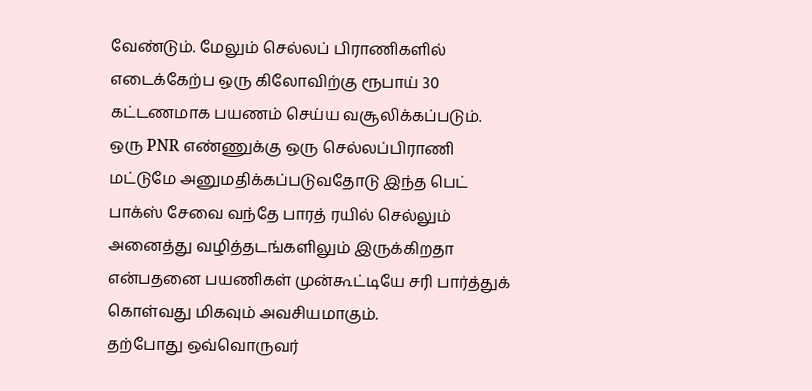வேண்டும். மேலும் செல்லப் பிராணிகளில் எடைக்கேற்ப ஒரு கிலோவிற்கு ரூபாய் 30 கட்டணமாக பயணம் செய்ய வசூலிக்கப்படும்.
ஒரு PNR எண்ணுக்கு ஒரு செல்லப்பிராணி மட்டுமே அனுமதிக்கப்படுவதோடு இந்த பெட் பாக்ஸ் சேவை வந்தே பாரத் ரயில் செல்லும் அனைத்து வழித்தடங்களிலும் இருக்கிறதா என்பதனை பயணிகள் முன்கூட்டியே சரி பார்த்துக் கொள்வது மிகவும் அவசியமாகும்.
தற்போது ஒவ்வொருவர்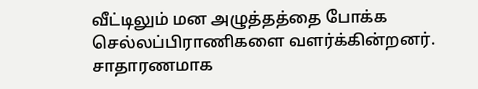வீட்டிலும் மன அழுத்தத்தை போக்க செல்லப்பிராணிகளை வளர்க்கின்றனர். சாதாரணமாக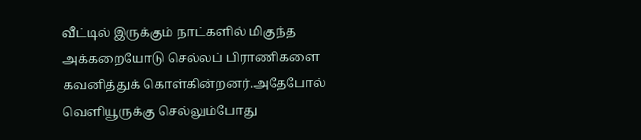வீட்டில் இருக்கும் நாட்களில் மிகுந்த அக்கறையோடு செல்லப் பிராணிகளை கவனித்துக் கொள்கின்றனர்.அதேபோல் வெளியூருக்கு செல்லும்போது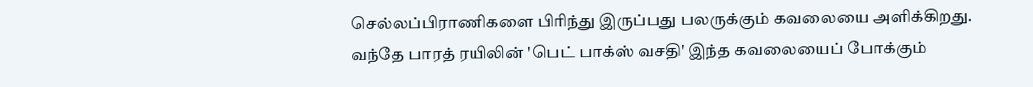செல்லப்பிராணிகளை பிரிந்து இருப்பது பலருக்கும் கவலையை அளிக்கிறது.
வந்தே பாரத் ரயிலின் 'பெட் பாக்ஸ் வசதி' இந்த கவலையைப் போக்கும்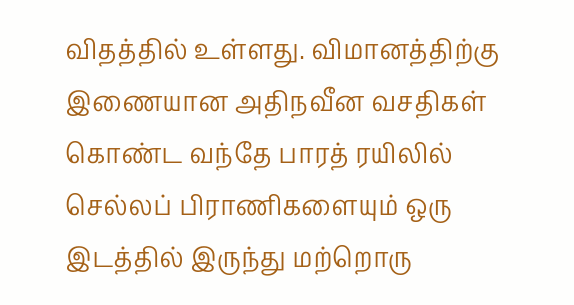விதத்தில் உள்ளது. விமானத்திற்கு இணையான அதிநவீன வசதிகள் கொண்ட வந்தே பாரத் ரயிலில் செல்லப் பிராணிகளையும் ஒரு இடத்தில் இருந்து மற்றொரு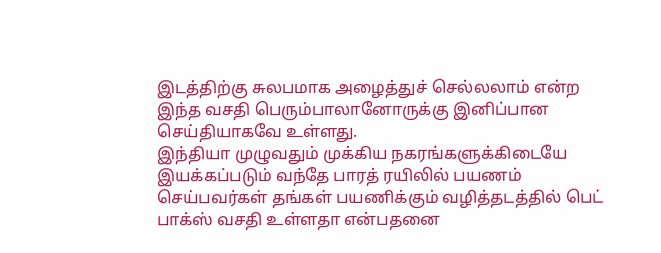இடத்திற்கு சுலபமாக அழைத்துச் செல்லலாம் என்ற இந்த வசதி பெரும்பாலானோருக்கு இனிப்பான செய்தியாகவே உள்ளது.
இந்தியா முழுவதும் முக்கிய நகரங்களுக்கிடையே இயக்கப்படும் வந்தே பாரத் ரயிலில் பயணம் செய்பவர்கள் தங்கள் பயணிக்கும் வழித்தடத்தில் பெட் பாக்ஸ் வசதி உள்ளதா என்பதனை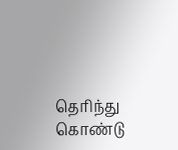தெரிந்து கொண்டு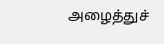அழைத்துச்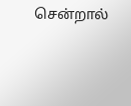சென்றால்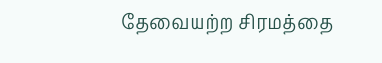தேவையற்ற சிரமத்தை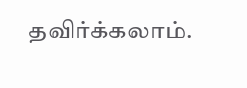தவிர்க்கலாம்.